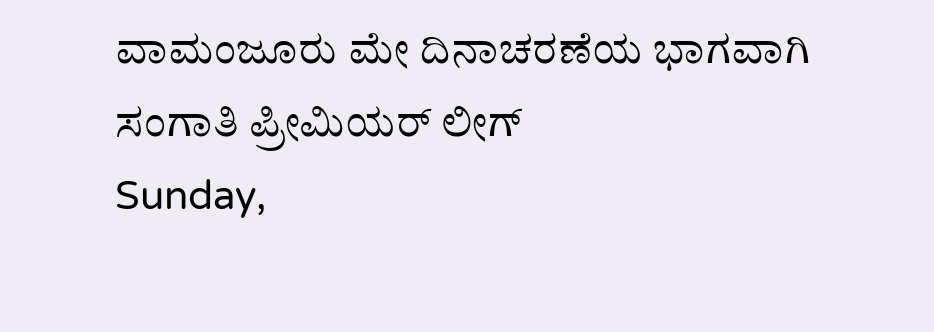ವಾಮಂಜೂರು ಮೇ ದಿನಾಚರಣೆಯ ಭಾಗವಾಗಿ ಸಂಗಾತಿ ಪ್ರೀಮಿಯರ್ ಲೀಗ್
Sunday,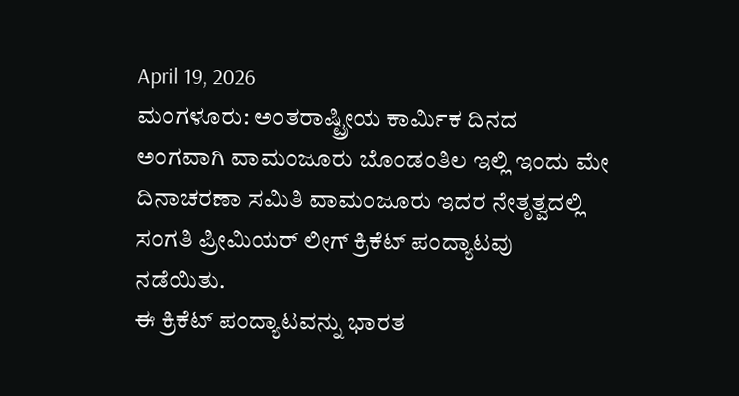April 19, 2026
ಮಂಗಳೂರು: ಅಂತರಾಷ್ಟ್ರೀಯ ಕಾರ್ಮಿಕ ದಿನದ ಅಂಗವಾಗಿ ವಾಮಂಜೂರು ಬೊಂಡಂತಿಲ ಇಲ್ಲಿ ಇಂದು ಮೇ ದಿನಾಚರಣಾ ಸಮಿತಿ ವಾಮಂಜೂರು ಇದರ ನೇತೃತ್ವದಲ್ಲಿ ಸಂಗತಿ ಪ್ರೀಮಿಯರ್ ಲೀಗ್ ಕ್ರಿಕೆಟ್ ಪಂದ್ಯಾಟವು ನಡೆಯಿತು.
ಈ ಕ್ರಿಕೆಟ್ ಪಂದ್ಯಾಟವನ್ನು ಭಾರತ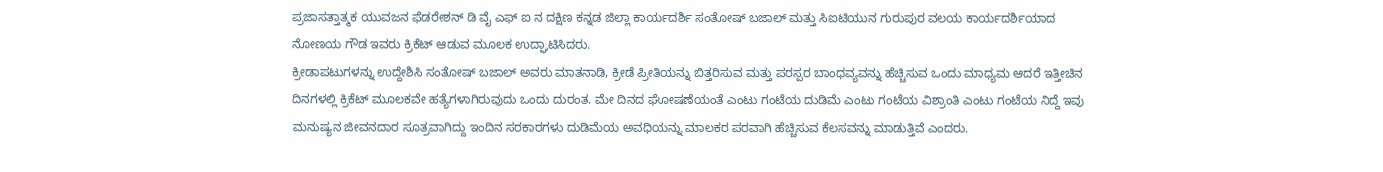ಪ್ರಜಾಸತ್ತಾತ್ಮಕ ಯುವಜನ ಫೆಡರೇಶನ್ ಡಿ ವೈ ಎಫ್ ಐ ನ ದಕ್ಷಿಣ ಕನ್ನಡ ಜಿಲ್ಲಾ ಕಾರ್ಯದರ್ಶಿ ಸಂತೋಷ್ ಬಜಾಲ್ ಮತ್ತು ಸಿಐಟಿಯುನ ಗುರುಪುರ ವಲಯ ಕಾರ್ಯದರ್ಶಿಯಾದ ನೋಣಯ ಗೌಡ ಇವರು ಕ್ರಿಕೆಟ್ ಆಡುವ ಮೂಲಕ ಉದ್ಘಾಟಿಸಿದರು.
ಕ್ರೀಡಾಪಟುಗಳನ್ನು ಉದ್ದೇಶಿಸಿ ಸಂತೋಷ್ ಬಜಾಲ್ ಅವರು ಮಾತನಾಡಿ, ಕ್ರೀಡೆ ಪ್ರೀತಿಯನ್ನು ಬಿತ್ತರಿಸುವ ಮತ್ತು ಪರಸ್ಪರ ಬಾಂಧವ್ಯವನ್ನು ಹೆಚ್ಚಿಸುವ ಒಂದು ಮಾಧ್ಯಮ ಆದರೆ ಇತ್ತೀಚಿನ ದಿನಗಳಲ್ಲಿ ಕ್ರಿಕೆಟ್ ಮೂಲಕವೇ ಹತ್ಯೆಗಳಾಗಿರುವುದು ಒಂದು ದುರಂತ. ಮೇ ದಿನದ ಘೋಷಣೆಯಂತೆ ಎಂಟು ಗಂಟೆಯ ದುಡಿಮೆ ಎಂಟು ಗಂಟೆಯ ವಿಶ್ರಾಂತಿ ಎಂಟು ಗಂಟೆಯ ನಿದ್ದೆ ಇವು ಮನುಷ್ಯನ ಜೀವನದಾರ ಸೂತ್ರವಾಗಿದ್ದು ಇಂದಿನ ಸರಕಾರಗಳು ದುಡಿಮೆಯ ಅವಧಿಯನ್ನು ಮಾಲಕರ ಪರವಾಗಿ ಹೆಚ್ಚಿಸುವ ಕೆಲಸವನ್ನು ಮಾಡುತ್ತಿವೆ ಎಂದರು.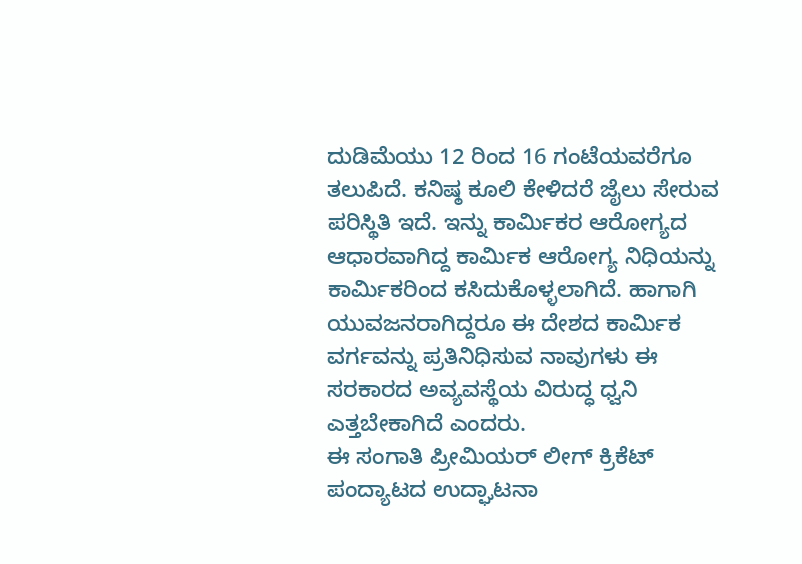ದುಡಿಮೆಯು 12 ರಿಂದ 16 ಗಂಟೆಯವರೆಗೂ ತಲುಪಿದೆ. ಕನಿಷ್ಠ ಕೂಲಿ ಕೇಳಿದರೆ ಜೈಲು ಸೇರುವ ಪರಿಸ್ಥಿತಿ ಇದೆ. ಇನ್ನು ಕಾರ್ಮಿಕರ ಆರೋಗ್ಯದ ಆಧಾರವಾಗಿದ್ದ ಕಾರ್ಮಿಕ ಆರೋಗ್ಯ ನಿಧಿಯನ್ನು ಕಾರ್ಮಿಕರಿಂದ ಕಸಿದುಕೊಳ್ಳಲಾಗಿದೆ. ಹಾಗಾಗಿ ಯುವಜನರಾಗಿದ್ದರೂ ಈ ದೇಶದ ಕಾರ್ಮಿಕ ವರ್ಗವನ್ನು ಪ್ರತಿನಿಧಿಸುವ ನಾವುಗಳು ಈ ಸರಕಾರದ ಅವ್ಯವಸ್ಥೆಯ ವಿರುದ್ಧ ಧ್ವನಿ ಎತ್ತಬೇಕಾಗಿದೆ ಎಂದರು.
ಈ ಸಂಗಾತಿ ಪ್ರೀಮಿಯರ್ ಲೀಗ್ ಕ್ರಿಕೆಟ್ ಪಂದ್ಯಾಟದ ಉದ್ಘಾಟನಾ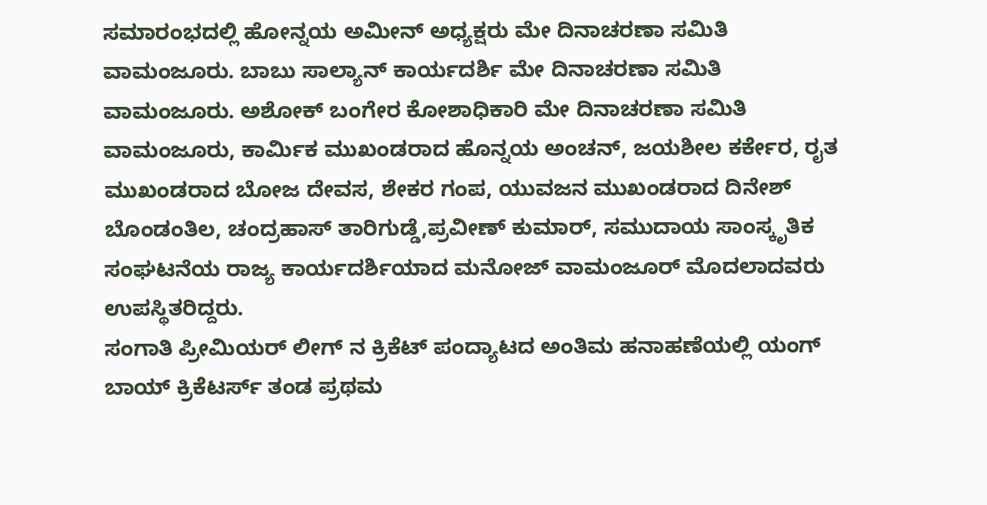ಸಮಾರಂಭದಲ್ಲಿ ಹೋನ್ನಯ ಅಮೀನ್ ಅಧ್ಯಕ್ಷರು ಮೇ ದಿನಾಚರಣಾ ಸಮಿತಿ ವಾಮಂಜೂರು. ಬಾಬು ಸಾಲ್ಯಾನ್ ಕಾರ್ಯದರ್ಶಿ ಮೇ ದಿನಾಚರಣಾ ಸಮಿತಿ ವಾಮಂಜೂರು. ಅಶೋಕ್ ಬಂಗೇರ ಕೋಶಾಧಿಕಾರಿ ಮೇ ದಿನಾಚರಣಾ ಸಮಿತಿ ವಾಮಂಜೂರು, ಕಾರ್ಮಿಕ ಮುಖಂಡರಾದ ಹೊನ್ನಯ ಅಂಚನ್, ಜಯಶೀಲ ಕರ್ಕೇರ, ರೖತ ಮುಖಂಡರಾದ ಬೋಜ ದೇವಸ, ಶೇಕರ ಗಂಪ, ಯುವಜನ ಮುಖಂಡರಾದ ದಿನೇಶ್ ಬೊಂಡಂತಿಲ, ಚಂದ್ರಹಾಸ್ ತಾರಿಗುಡ್ಡೆ,ಪ್ರವೀಣ್ ಕುಮಾರ್, ಸಮುದಾಯ ಸಾಂಸ್ಕೃತಿಕ ಸಂಘಟನೆಯ ರಾಜ್ಯ ಕಾರ್ಯದರ್ಶಿಯಾದ ಮನೋಜ್ ವಾಮಂಜೂರ್ ಮೊದಲಾದವರು ಉಪಸ್ಥಿತರಿದ್ದರು.
ಸಂಗಾತಿ ಪ್ರೀಮಿಯರ್ ಲೀಗ್ ನ ಕ್ರಿಕೆಟ್ ಪಂದ್ಯಾಟದ ಅಂತಿಮ ಹನಾಹಣೆಯಲ್ಲಿ ಯಂಗ್ ಬಾಯ್ ಕ್ರಿಕೆಟರ್ಸ್ ತಂಡ ಪ್ರಥಮ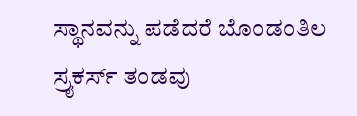ಸ್ಥಾನವನ್ನು ಪಡೆದರೆ ಬೊಂಡಂತಿಲ ಸ್ರೖಕರ್ಸ್ ತಂಡವು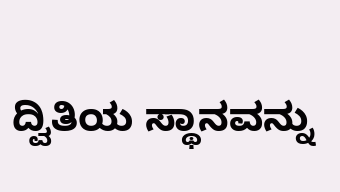ದ್ವಿತಿಯ ಸ್ಥಾನವನ್ನು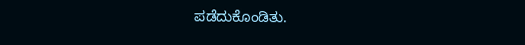ಪಡೆದುಕೊಂಡಿತು.